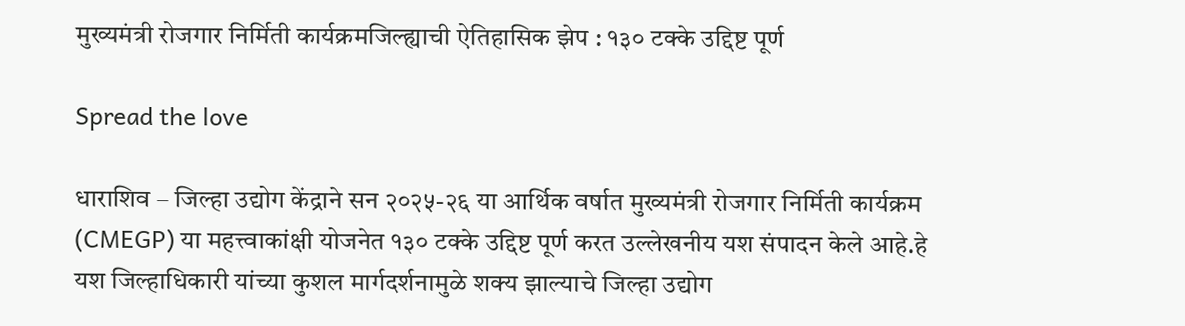मुख्यमंत्री रोजगार निर्मिती कार्यक्रमजिल्ह्याची ऐतिहासिक झेप : १३० टक्के उद्दिष्ट पूर्ण

Spread the love

धाराशिव – जिल्हा उद्योग केंद्राने सन २०२५-२६ या आर्थिक वर्षात मुख्यमंत्री रोजगार निर्मिती कार्यक्रम (CMEGP) या महत्त्वाकांक्षी योजनेत १३० टक्के उद्दिष्ट पूर्ण करत उल्लेखनीय यश संपादन केले आहे.हे यश जिल्हाधिकारी यांच्या कुशल मार्गदर्शनामुळे शक्य झाल्याचे जिल्हा उद्योग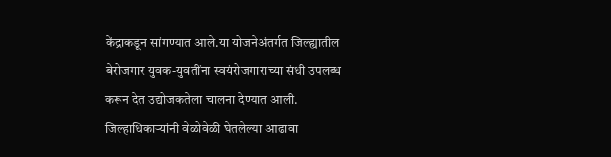केंद्राकडून सांगण्यात आले.या योजनेअंतर्गत जिल्ह्यातील बेरोजगार युवक-युवतींना स्वयंरोजगाराच्या संधी उपलब्ध करून देत उद्योजकतेला चालना देण्यात आली.
जिल्हाधिकाऱ्यांनी वेळोवेळी घेतलेल्या आढावा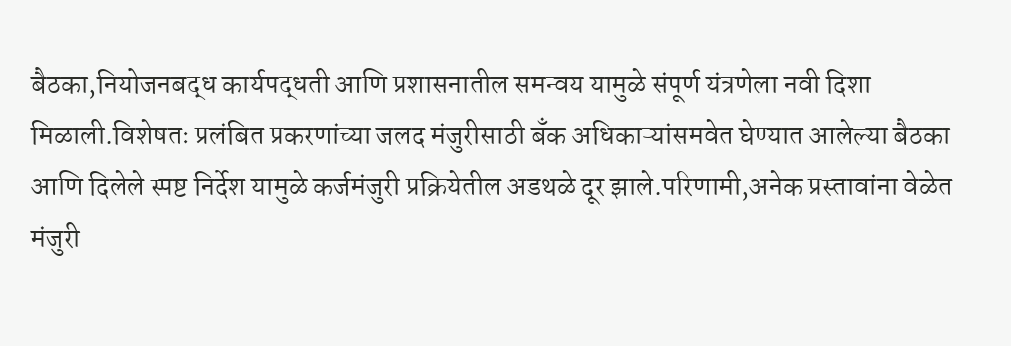बैठका,नियोजनबद्ध कार्यपद्धती आणि प्रशासनातील समन्वय यामुळे संपूर्ण यंत्रणेला नवी दिशा मिळाली.विशेषतः प्रलंबित प्रकरणांच्या जलद मंजुरीसाठी बँक अधिकाऱ्यांसमवेत घेण्यात आलेल्या बैठका आणि दिलेले स्पष्ट निर्देश यामुळे कर्जमंजुरी प्रक्रियेतील अडथळे दूर झाले.परिणामी,अनेक प्रस्तावांना वेळेत मंजुरी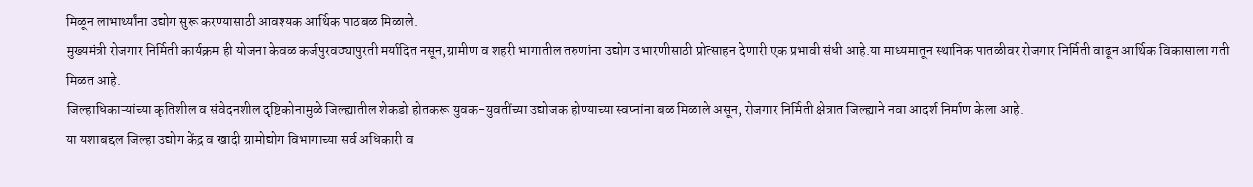मिळून लाभार्थ्यांना उद्योग सुरू करण्यासाठी आवश्यक आर्थिक पाठबळ मिळाले.
मुख्यमंत्री रोजगार निर्मिती कार्यक्रम ही योजना केवळ कर्जपुरवठ्यापुरती मर्यादित नसून,ग्रामीण व शहरी भागातील तरुणांना उद्योग उभारणीसाठी प्रोत्साहन देणारी एक प्रभावी संधी आहे.या माध्यमातून स्थानिक पातळीवर रोजगार निर्मिती वाढून आर्थिक विकासाला गती मिळत आहे.
जिल्हाधिकाऱ्यांच्या कृतिशील व संवेदनशील दृष्टिकोनामुळे जिल्ह्यातील शेकडो होतकरू युवक-युवतींच्या उद्योजक होण्याच्या स्वप्नांना बळ मिळाले असून, रोजगार निर्मिती क्षेत्रात जिल्ह्याने नवा आदर्श निर्माण केला आहे.
या यशाबद्दल जिल्हा उद्योग केंद्र व खादी ग्रामोद्योग विभागाच्या सर्व अधिकारी व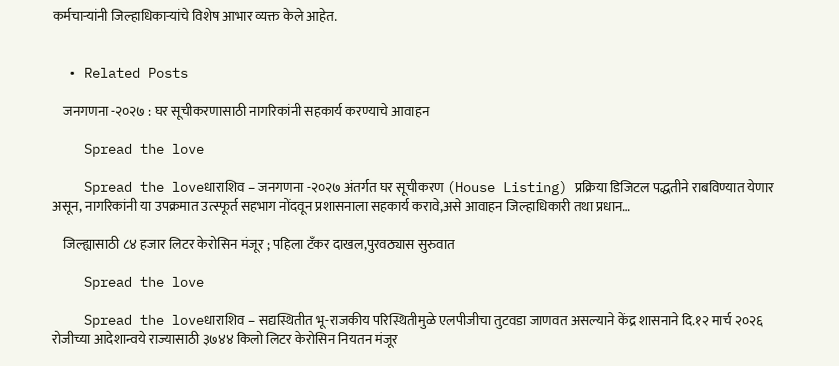कर्मचाऱ्यांनी जिल्हाधिकाऱ्यांचे विशेष आभार व्यक्त केले आहेत.


  • Related Posts

    जनगणना -२०२७ : घर सूचीकरणासाठी नागरिकांनी सहकार्य करण्याचे आवाहन

    Spread the love

    Spread the loveधाराशिव – जनगणना -२०२७ अंतर्गत घर सूचीकरण (House Listing) प्रक्रिया डिजिटल पद्धतीने राबविण्यात येणार असून, नागरिकांनी या उपक्रमात उत्स्फूर्त सहभाग नोंदवून प्रशासनाला सहकार्य करावे,असे आवाहन जिल्हाधिकारी तथा प्रधान…

    जिल्ह्यासाठी ८४ हजार लिटर केरोसिन मंजूर ; पहिला टँकर दाखल,पुरवठ्यास सुरुवात

    Spread the love

    Spread the loveधाराशिव – सद्यस्थितीत भू-राजकीय परिस्थितीमुळे एलपीजीचा तुटवडा जाणवत असल्याने केंद्र शासनाने दि.१२ मार्च २०२६ रोजीच्या आदेशान्वये राज्यासाठी ३७४४ किलो लिटर केरोसिन नियतन मंजूर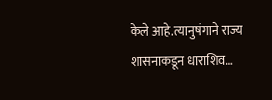केले आहे.त्यानुषंगाने राज्य शासनाकडून धाराशिव…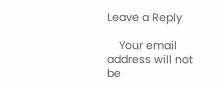Leave a Reply

    Your email address will not be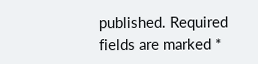published. Required fields are marked *